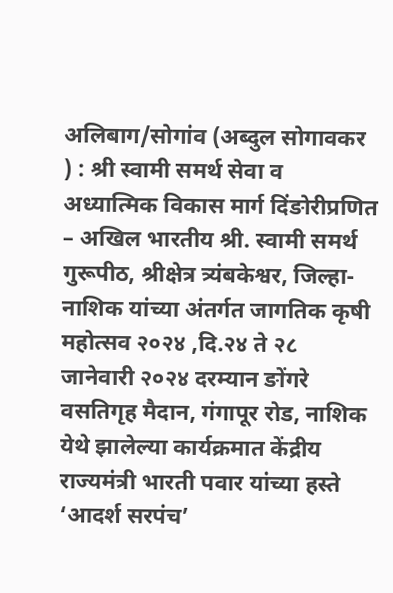अलिबाग/सोगांव (अब्दुल सोगावकर ) : श्री स्वामी समर्थ सेवा व अध्यात्मिक विकास मार्ग दिंङोरीप्रणित – अखिल भारतीय श्री. स्वामी समर्थ गुरूपीठ, श्रीक्षेत्र त्र्यंबकेश्वर, जिल्हा-नाशिक यांच्या अंतर्गत जागतिक कृषी महोत्सव २०२४ ,दि.२४ ते २८ जानेवारी २०२४ दरम्यान ङोंगरे वसतिगृह मैदान, गंगापूर रोड, नाशिक येथे झालेल्या कार्यक्रमात केंद्रीय राज्यमंत्री भारती पवार यांच्या हस्ते ‘आदर्श सरपंच’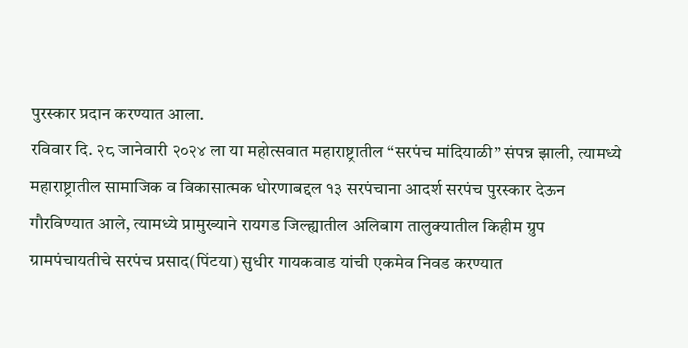पुरस्कार प्रदान करण्यात आला.
रविवार दि. २८ जानेवारी २०२४ ला या महोत्सवात महाराष्ट्रातील “सरपंच मांदियाळी” संपन्न झाली, त्यामध्ये महाराष्ट्रातील सामाजिक व विकासात्मक धोरणाबद्दल १३ सरपंचाना आदर्श सरपंच पुरस्कार देऊन गौरविण्यात आले, त्यामध्ये प्रामुख्याने रायगड जिल्ह्यातील अलिबाग तालुक्यातील किहीम ग्रुप ग्रामपंचायतीचे सरपंच प्रसाद(पिंटया) सुधीर गायकवाड यांची एकमेव निवड करण्यात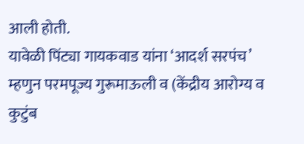आली होती.
यावेळी पिंट्या गायकवाड यांना ‘आदर्श सरपंच’ म्हणुन परमपूज्य गुरूमाऊली व (केंद्रीय आरोग्य व कुटुंब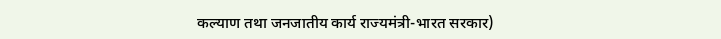कल्याण तथा जनजातीय कार्य राज्यमंत्री-भारत सरकार)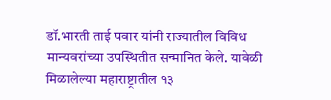डॉ.भारती ताई पवार यांनी राज्यातील विविध मान्यवरांच्या उपस्थितीत सन्मानित केले. यावेळी मिळालेल्या महाराष्ट्रातील १३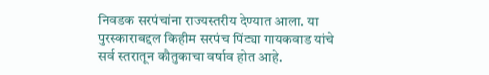निवडक सरपंचांना राज्यस्तरीय देण्यात आला. या पुरस्काराबद्दल किहीम सरपंच पिंट्या गायकवाड यांचे सर्व स्तरातून कौतुकाचा वर्षाव होत आहे.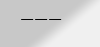———